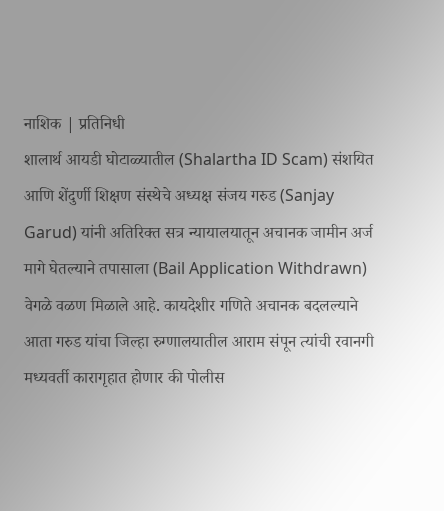नाशिक | प्रतिनिधी
शालार्थ आयडी घोटाळ्यातील (Shalartha ID Scam) संशयित आणि शेंदुर्णी शिक्षण संस्थेचे अध्यक्ष संजय गरुड (Sanjay Garud) यांनी अतिरिक्त सत्र न्यायालयातून अचानक जामीन अर्ज मागे घेतल्याने तपासाला (Bail Application Withdrawn) वेगळे वळण मिळाले आहे. कायदेशीर गणिते अचानक बदलल्याने आता गरुड यांचा जिल्हा रुग्णालयातील आराम संपून त्यांची रवानगी मध्यवर्ती कारागृहात होणार की पोलीस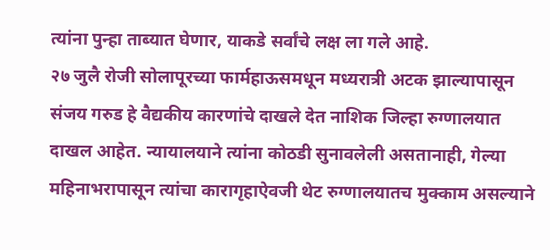त्यांना पुन्हा ताब्यात घेणार, याकडे सर्वांचे लक्ष ला गले आहे.
२७ जुलै रोजी सोलापूरच्या फार्महाऊसमधून मध्यरात्री अटक झाल्यापासून संजय गरुड हे वैद्यकीय कारणांचे दाखले देत नाशिक जिल्हा रुग्णालयात दाखल आहेत. न्यायालयाने त्यांना कोठडी सुनावलेली असतानाही, गेल्या महिनाभरापासून त्यांचा कारागृहाऐवजी थेट रुग्णालयातच मुक्काम असल्याने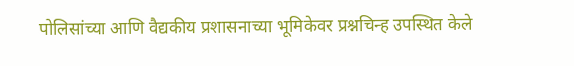पोलिसांच्या आणि वैद्यकीय प्रशासनाच्या भूमिकेवर प्रश्नचिन्ह उपस्थित केले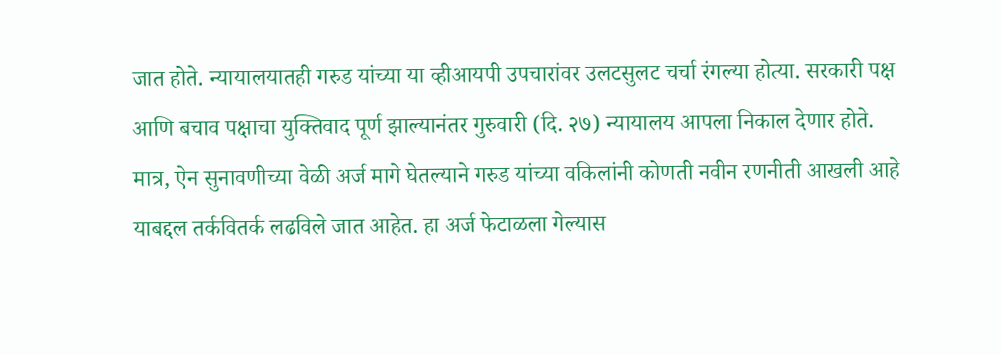जात होते. न्यायालयातही गरुड यांच्या या व्हीआयपी उपचारांवर उलटसुलट चर्चा रंगल्या होत्या. सरकारी पक्ष आणि बचाव पक्षाचा युक्तिवाद पूर्ण झाल्यानंतर गुरुवारी (दि. २७) न्यायालय आपला निकाल देणार होते. मात्र, ऐन सुनावणीच्या वेळी अर्ज मागे घेतल्याने गरुड यांच्या वकिलांनी कोणती नवीन रणनीती आखली आहे याबद्दल तर्कवितर्क लढविले जात आहेत. हा अर्ज फेटाळला गेल्यास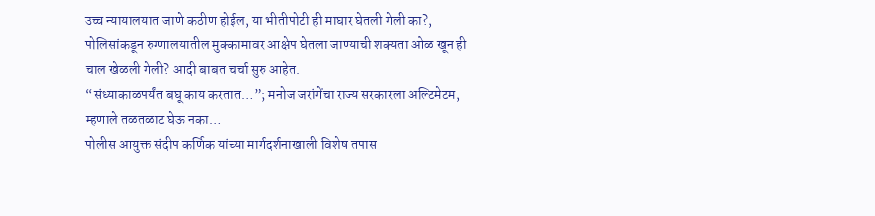उच्च न्यायालयात जाणे कठीण होईल, या भीतीपोटी ही माघार घेतली गेली का?, पोलिसांकडून रुग्णालयातील मुक्कामावर आक्षेप घेतला जाण्याची शक्यता ओळ खून ही चाल खेळली गेली? आदी बाबत चर्चा सुरु आहेत.
“संध्याकाळपर्यंत बघू काय करतात…”; मनोज जरांगेंचा राज्य सरकारला अल्टिमेटम, म्हणाले तळतळाट घेऊ नका…
पोलीस आयुक्त संदीप कर्णिक यांच्या मार्गदर्शनाखाली विशेष तपास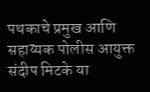पथकाचे प्रमुख आणि सहाय्यक पोलीस आयुक्त संदीप मिटके या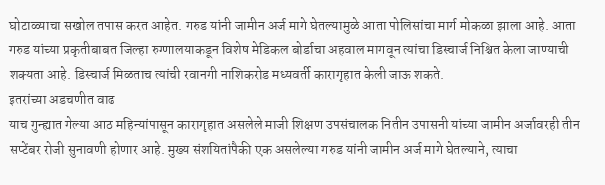घोटाळ्याचा सखोल तपास करत आहेत. गरुड यांनी जामीन अर्ज मागे घेतल्यामुळे आता पोलिसांचा मार्ग मोकळा झाला आहे. आता गरुड यांच्या प्रकृतीबाबत जिल्हा रुग्णालयाकडून विशेष मेडिकल बोर्डाचा अहवाल मागवून त्यांचा डिस्चार्ज निश्चित केला जाण्याची शक्यता आहे. डिस्चार्ज मिळताच त्यांची रवानगी नाशिकरोड मध्यवर्ती कारागृहात केली जाऊ शकते.
इतरांच्या अडचणीत वाढ
याच गुन्ह्यात गेल्या आठ महिन्यांपासून कारागृहात असलेले माजी शिक्षण उपसंचालक नितीन उपासनी यांच्या जामीन अर्जावरही तीन सप्टेंबर रोजी सुनावणी होणार आहे. मुख्य संशयितांपैकी एक असलेल्या गरुड यांनी जामीन अर्ज मागे घेतल्याने, त्याचा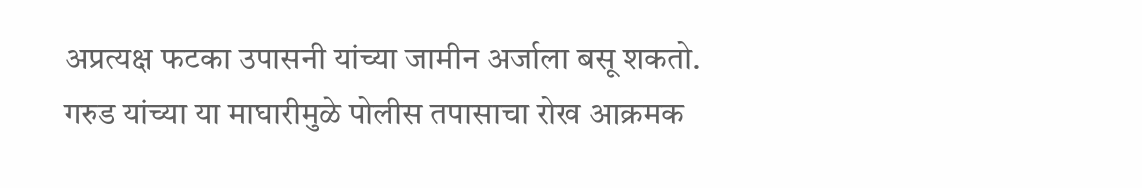अप्रत्यक्ष फटका उपासनी यांच्या जामीन अर्जाला बसू शकतो. गरुड यांच्या या माघारीमुळे पोलीस तपासाचा रोख आक्रमक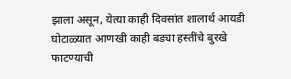झाला असून, येत्या काही दिवसांत शालार्थ आयडी घोटाळ्यात आणखी काही बड्या हस्तींचे बुरखे फाटण्याची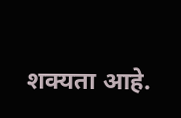शक्यता आहे.